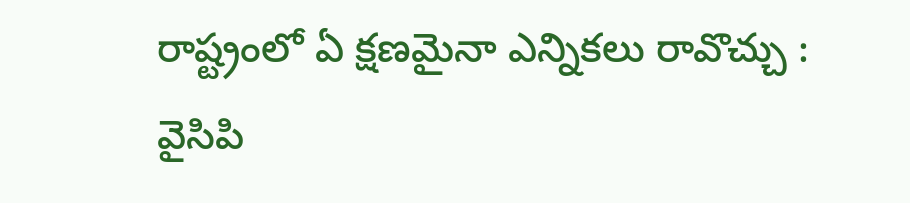రాష్ట్రంలో ఏ క్షణమైనా ఎన్నికలు రావొచ్చు : వైసిపి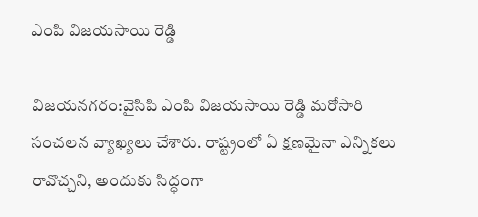ఎంపి విజయసాయి రెడ్డి

విజయనగరం:వైసిపి ఎంపి విజయసాయి రెడ్డి మరోసారి సంచలన వ్యాఖ్యలు చేశారు. రాష్ట్రంలో ఏ క్షణమైనా ఎన్నికలు రావొచ్చని, అందుకు సిద్ధంగా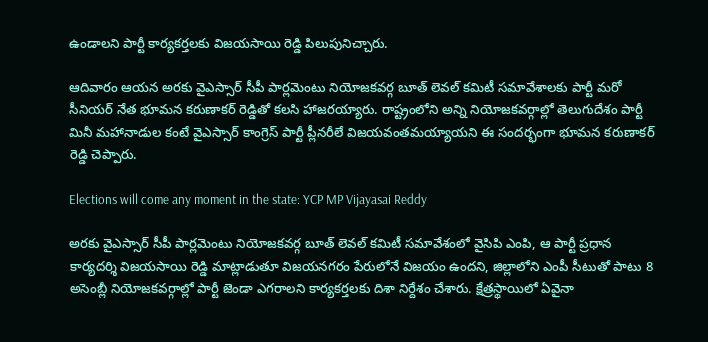ఉండాలని పార్టీ కార్యకర్తలకు విజయసాయి రెడ్డి పిలుపునిచ్చారు.

ఆదివారం ఆయన అరకు వైఎస్సార్‌ సీపీ పార్లమెంటు నియోజకవర్గ బూత్‌ లెవల్‌ కమిటీ సమావేశాలకు పార్టీ మరో సీనియర్ నేత భూమన కరుణాకర్‌ రెడ్డితో కలసి హాజరయ్యారు. రాష్ట్రంలోని అన్ని నియోజకవర్గాల్లో తెలుగుదేశం పార్టీ మినీ మహానాడుల కంటే వైఎస్సార్‌ కాంగ్రెస్‌ పార్టీ ప్లీనరీలే విజయవంతమయ్యాయని ఈ సందర్భంగా భూమన కరుణాకర్‌ రెడ్డి చెప్పారు.

Elections will come any moment in the state: YCP MP Vijayasai Reddy

అరకు వైఎస్సార్‌ సీపీ పార్లమెంటు నియోజకవర్గ బూత్‌ లెవల్‌ కమిటీ సమావేశంలో వైసిపి ఎంపి, ఆ పార్టీ ప్రధాన కార్యదర్శి విజయసాయి రెడ్డి మాట్లాడుతూ విజయనగరం పేరులోనే విజయం ఉందని, జిల్లాలోని ఎంపీ సీటుతో పాటు 8 అసెంబ్లీ నియోజకవర్గాల్లో పార్టీ జెండా ఎగరాలని కార్యకర్తలకు దిశా నిర్దేశం చేశారు. క్షేత్రస్థాయిలో ఏవైనా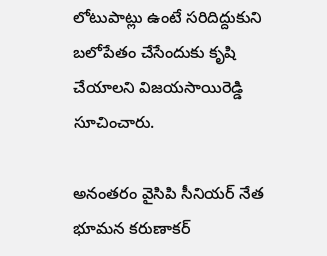లోటుపాట్లు ఉంటే సరిదిద్దుకుని బలోపేతం చేసేందుకు కృషి చేయాలని విజయసాయిరెడ్డి సూచించారు.

అనంతరం వైసిపి సీనియర్ నేత భూమన కరుణాకర్‌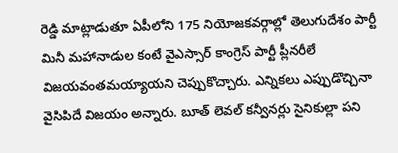రెడ్డి మాట్లాడుతూ ఏపీలోని 175 నియోజకవర్గాల్లో తెలుగుదేశం పార్టీ మినీ మహానాడుల కంటే వైఎస్సార్‌ కాంగ్రెస్‌ పార్టీ ప్లీనరీలే విజయవంతమయ్యాయని చెప్పుకొచ్చారు. ఎన్నికలు ఎప్పుడొచ్చినా వైసిపిదే విజయం అన్నారు. బూత్ లెవల్‌ కన్వీనర్లు సైనికుల్లా పని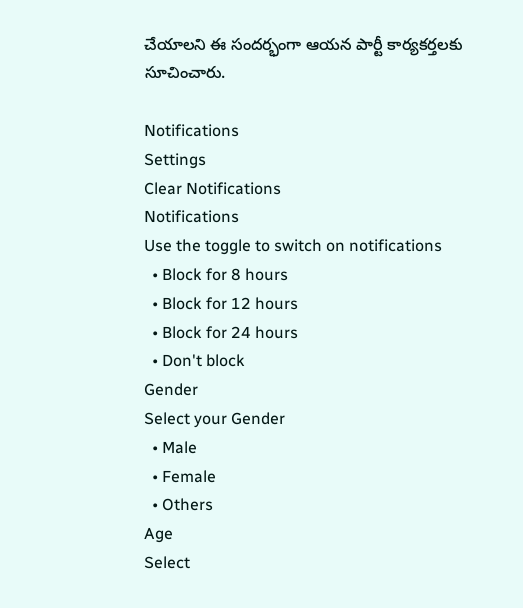చేయాలని ఈ సందర్భంగా ఆయన పార్టీ కార్యకర్తలకు సూచించారు.

Notifications
Settings
Clear Notifications
Notifications
Use the toggle to switch on notifications
  • Block for 8 hours
  • Block for 12 hours
  • Block for 24 hours
  • Don't block
Gender
Select your Gender
  • Male
  • Female
  • Others
Age
Select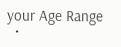your Age Range
  •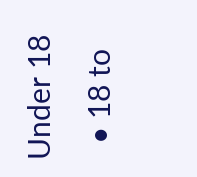Under 18
  • 18 to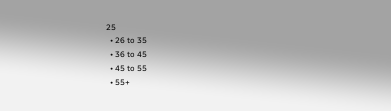25
  • 26 to 35
  • 36 to 45
  • 45 to 55
  • 55+